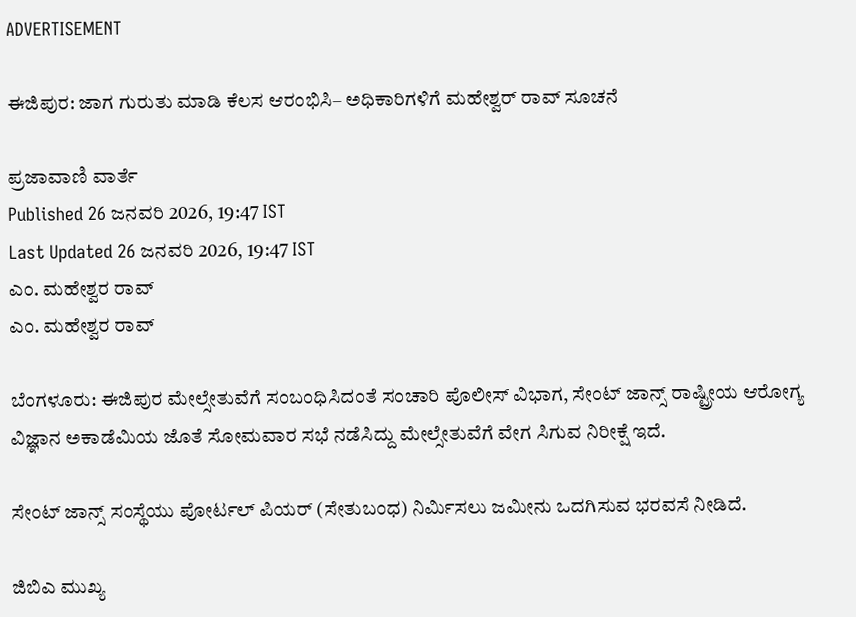ADVERTISEMENT

ಈಜಿಪುರ: ಜಾಗ ಗುರುತು ಮಾಡಿ ಕೆಲಸ ಆರಂಭಿಸಿ– ಅಧಿಕಾರಿಗಳಿಗೆ ಮಹೇಶ್ವರ್ ರಾವ್ ಸೂಚನೆ

ಪ್ರಜಾವಾಣಿ ವಾರ್ತೆ
Published 26 ಜನವರಿ 2026, 19:47 IST
Last Updated 26 ಜನವರಿ 2026, 19:47 IST
ಎಂ. ಮಹೇಶ್ವರ ರಾವ್‌
ಎಂ. ಮಹೇಶ್ವರ ರಾವ್‌

ಬೆಂಗಳೂರು: ಈಜಿಪುರ ಮೇಲ್ಸೇತುವೆಗೆ ಸಂಬಂಧಿಸಿದಂತೆ ಸಂಚಾರಿ ಪೊಲೀಸ್ ವಿಭಾಗ, ಸೇಂಟ್ ಜಾನ್ಸ್ ರಾಷ್ಟ್ರೀಯ ಆರೋಗ್ಯ ವಿಜ್ಞಾನ ಅಕಾಡೆಮಿಯ ಜೊತೆ ಸೋಮವಾರ ಸಭೆ ನಡೆಸಿದ್ದು ಮೇಲ್ಸೇತುವೆಗೆ ವೇಗ ಸಿಗುವ ನಿರೀಕ್ಷೆ ಇದೆ.

ಸೇಂಟ್‌ ಜಾನ್ಸ್‌ ಸಂಸ್ಥೆಯು ಪೋರ್ಟಲ್‌ ಪಿಯರ್‌ (ಸೇತುಬಂಧ) ನಿರ್ಮಿಸಲು ಜಮೀನು ಒದಗಿಸುವ ಭರವಸೆ ನೀಡಿದೆ.

ಜಿಬಿಎ ಮುಖ್ಯ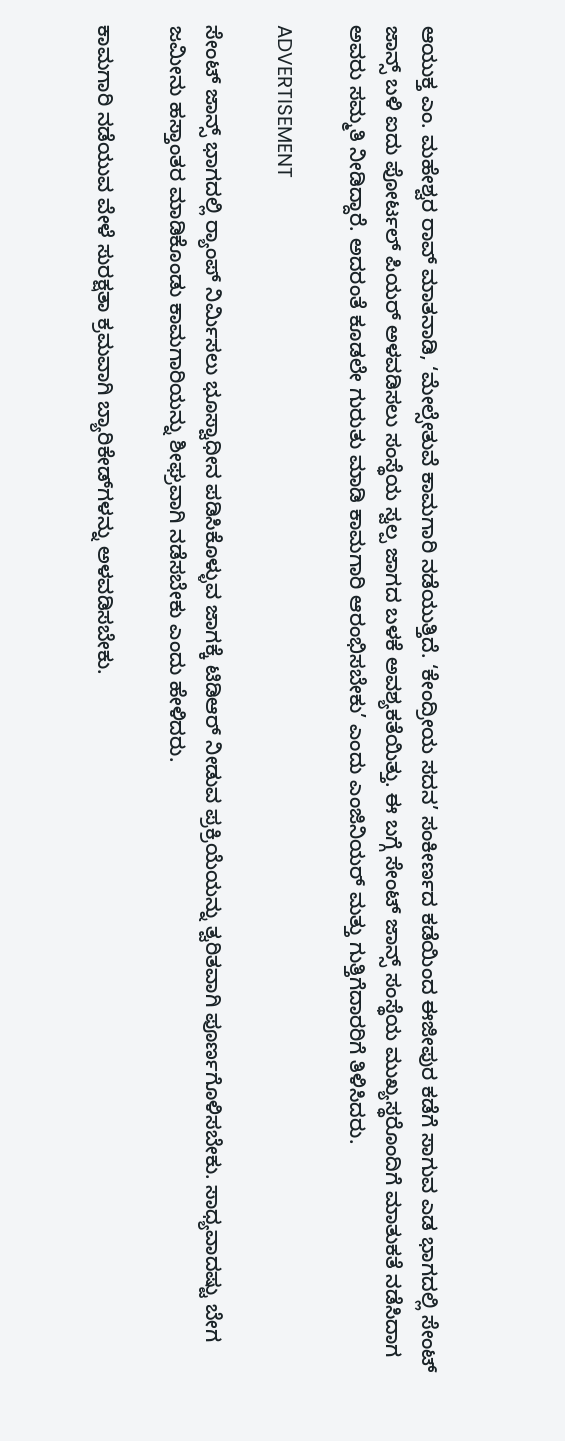ಆಯುಕ್ತ ಎಂ. ಮಹೇಶ್ವರ ರಾವ್‌ ಮಾತನಾಡಿ, ‘ಮೇಲ್ಸೇತುವೆ ಕಾಮಗಾರಿ ನಡೆಯುತ್ತಿದೆ. ‘ಕೇಂದ್ರೀಯ ಸದನ’ ಸಂಕೀರ್ಣದ ಕಡೆಯಿಂದ ಈಜೀಪುರ ಕಡೆಗೆ ಸಾಗುವ ಎಡ ಭಾಗದಲ್ಲಿ ಸೇಂಟ್‌ ಜಾನ್ಸ್ ಬಳಿ ಐದು ಪೋರ್ಟಲ್ ಪಿಯರ್ ಅಳವಡಿಸಲು ಸಂಸ್ಥೆಯ ಸ್ವಲ್ಪ ಜಾಗದ ಬಳಕೆ ಅವಶ್ಯಕತೆಯಿತ್ತು. ಈ ಬಗ್ಗೆ ಸೇಂಟ್‌ ಜಾನ್ಸ್‌ ಸಂಸ್ಥೆಯ ಮುಖ್ಯಸ್ಥರೊಂದಿಗೆ ಮಾತುಕತೆ ನಡೆಸಿದಾಗ ಅವರು ಸಮ್ಮತಿ ನೀಡಿದ್ದಾರೆ. ಅದರಂತೆ ಕೂಡಲೇ ಗುರುತು ಮಾಡಿ ಕಾಮಗಾರಿ ಆರಂಭಿಸಬೇಕು’ ಎಂದು ಎಂಜಿನಿಯರ್‌ ಮತ್ತು ಗುತ್ತಿಗೆದಾರರಿಗೆ ತಿಳಿಸಿದರು.

ADVERTISEMENT

ಸೇಂಟ್‌ ಜಾನ್ಸ್ ಭಾಗದಲ್ಲಿ ರ‍್ಯಾಂ‍ಪ್‌ ನಿರ್ಮಿಸಲು ಭೂಸ್ವಾಧೀನ ಪಡಿಸಿಕೊಳ್ಳುವ ಜಾಗಕ್ಕೆ ಟಿಡಿಆರ್ ನೀಡುವ ಪ್ರಕ್ರಿಯೆಯನ್ನು ತ್ವರಿತವಾಗಿ ಪೂರ್ಣಗೊಳಿಸಬೇಕು. ಸಾಧ್ಯವಾದಷ್ಟು ಬೇಗ ಜಮೀನು ಹಸ್ತಾಂತರ ಮಾಡಿಕೊಂಡು ಕಾಮಗಾರಿಯನ್ನು ಶೀಘ್ರವಾಗಿ ನಡೆಸಬೇಕು ಎಂದು ಹೇಳಿದರು.

ಕಾಮಗಾರಿ ನಡೆಯುವ ವೇಳೆ ಸುರಕ್ಷತಾ ಕ್ರಮವಾಗಿ ಬ್ಯಾರಿಕೇಡ್‌ಗಳನ್ನು ಅಳವಡಿಸಬೇಕು.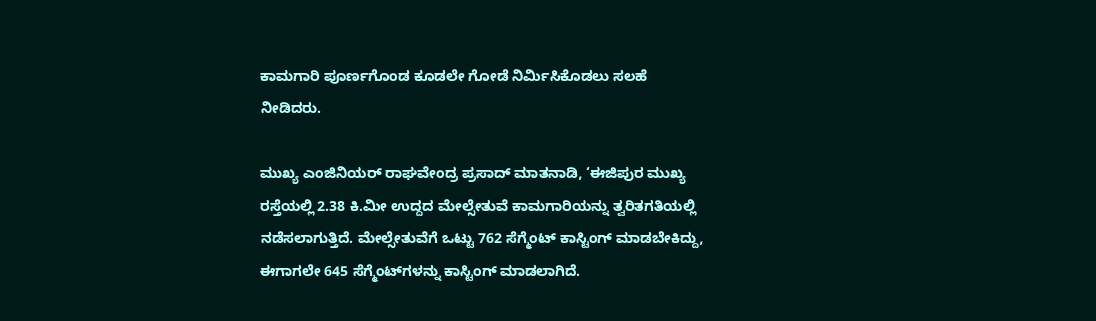ಕಾಮಗಾರಿ ಪೂರ್ಣಗೊಂಡ ಕೂಡಲೇ ಗೋಡೆ ನಿರ್ಮಿಸಿಕೊಡಲು ಸಲಹೆ ನೀಡಿದರು.

ಮುಖ್ಯ ಎಂಜಿನಿಯರ್‌ ರಾಘವೇಂದ್ರ ಪ್ರಸಾದ್ ಮಾತನಾಡಿ, ‘ಈಜಿಪುರ ಮುಖ್ಯ ರಸ್ತೆಯಲ್ಲಿ 2.38 ಕಿ.ಮೀ ಉದ್ದದ ಮೇಲ್ಸೇತುವೆ ಕಾಮಗಾರಿಯನ್ನು ತ್ವರಿತಗತಿಯಲ್ಲಿ ನಡೆಸಲಾಗುತ್ತಿದೆ. ಮೇಲ್ಸೇತುವೆಗೆ ಒಟ್ಟು 762 ಸೆಗ್ಮೆಂಟ್‌ ಕಾಸ್ಟಿಂಗ್ ಮಾಡಬೇಕಿದ್ದು, ಈಗಾಗಲೇ 645 ಸೆಗ್ಮೆಂಟ್‌ಗಳನ್ನು ಕಾಸ್ಟಿಂಗ್ ಮಾಡಲಾಗಿದೆ.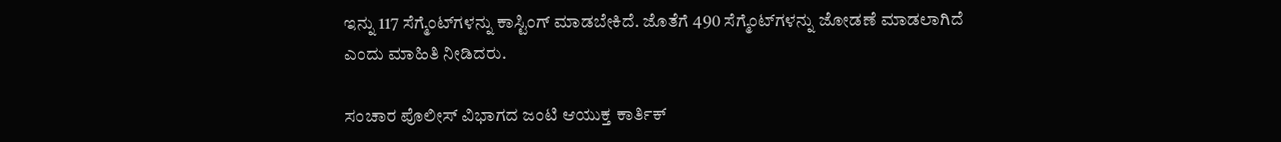ಇನ್ನು 117 ಸೆಗ್ಮೆಂಟ್‌ಗಳನ್ನು ಕಾಸ್ಟಿಂಗ್ ಮಾಡಬೇಕಿದೆ. ಜೊತೆಗೆ 490 ಸೆಗ್ಮೆಂಟ್‌ಗಳನ್ನು ಜೋಡಣೆ ಮಾಡಲಾಗಿದೆ ಎಂದು ಮಾಹಿತಿ ನೀಡಿದರು.

ಸಂಚಾರ ಪೊಲೀಸ್ ವಿಭಾಗದ ಜಂಟಿ ಆಯುಕ್ತ ಕಾರ್ತಿಕ್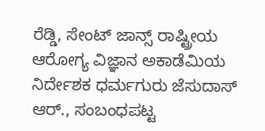ರೆಡ್ಡಿ, ಸೇಂಟ್ ಜಾನ್ಸ್ ರಾಷ್ಟ್ರೀಯ ಆರೋಗ್ಯ ವಿಜ್ಞಾನ ಅಕಾಡೆಮಿಯ ನಿರ್ದೇಶಕ ಧರ್ಮಗುರು ಜೆಸುದಾಸ್ ಆರ್., ಸಂಬಂಧಪಟ್ಟ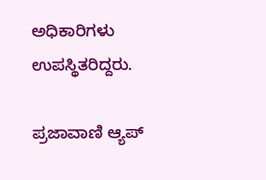ಅಧಿಕಾರಿಗಳು ಉಪಸ್ಥಿತರಿದ್ದರು.

ಪ್ರಜಾವಾಣಿ ಆ್ಯಪ್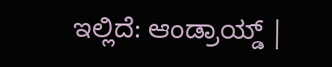ಇಲ್ಲಿದೆ: ಆಂಡ್ರಾಯ್ಡ್ |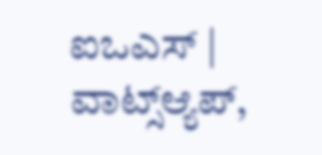ಐಒಎಸ್ | ವಾಟ್ಸ್ಆ್ಯಪ್,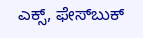ಎಕ್ಸ್, ಫೇಸ್‌ಬುಕ್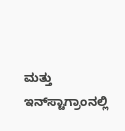ಮತ್ತು ಇನ್‌ಸ್ಟಾಗ್ರಾಂನಲ್ಲಿ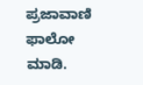ಪ್ರಜಾವಾಣಿ ಫಾಲೋ ಮಾಡಿ.